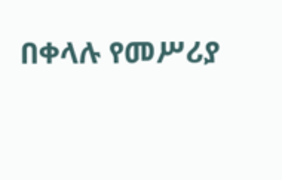በቀላሉ የመሥሪያ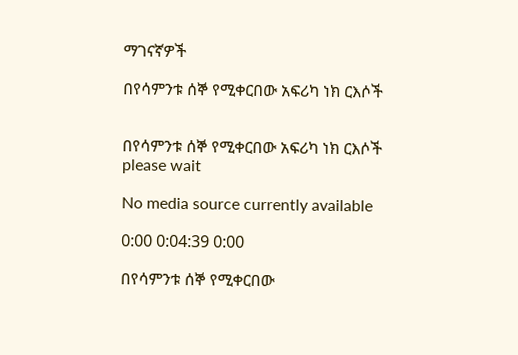ማገናኛዎች

በየሳምንቱ ሰኞ የሚቀርበው አፍሪካ ነክ ርእሶች


በየሳምንቱ ሰኞ የሚቀርበው አፍሪካ ነክ ርእሶች
please wait

No media source currently available

0:00 0:04:39 0:00

በየሳምንቱ ሰኞ የሚቀርበው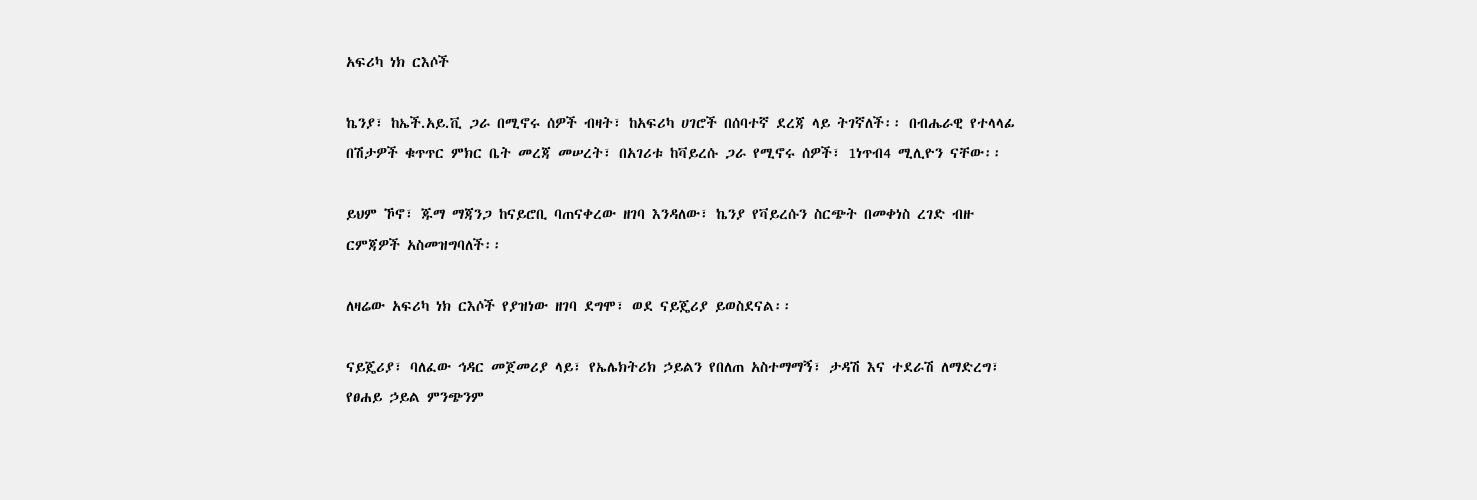አፍሪካ ነክ ርእሶች

ኬንያ፣ ከኤች.አይ.ቪ ጋራ በሚኖሩ ሰዎች ብዛት፣ ከአፍሪካ ሀገሮች በሰባተኛ ደረጃ ላይ ትገኛለች፡፡ በብሔራዊ የተላላፊ በሽታዎች ቁጥጥር ምክር ቤት መረጃ መሠረት፣ በአገሪቱ ከቫይረሱ ጋራ የሚኖሩ ሰዎች፣ 1ነጥብ4 ሚሊዮን ናቸው፡፡

ይህም ኾኖ፣ ጁማ ማጃንጋ ከናይሮቢ ባጠናቀረው ዘገባ እንዳለው፣ ኬንያ የቫይረሱን ስርጭት በመቀነስ ረገድ ብዙ ርምጃዎች አስመዝግባለች፡፡

ለዛሬው አፍሪካ ነክ ርእሶች የያዝነው ዘገባ ደግሞ፣ ወደ ናይጄሪያ ይወስደናል፡፡

ናይጄሪያ፣ ባለፈው ኅዳር መጀመሪያ ላይ፣ የኤሌክትሪክ ኃይልን የበለጠ አስተማማኝ፣ ታዳሽ እና ተደራሽ ለማድረግ፣ የፀሐይ ኃይል ምንጭንም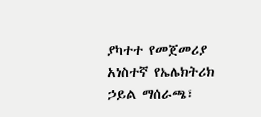ያካተተ የመጀመሪያ አነስተኛ የኤሌክትሪክ ኃይል ማሰራጫ፣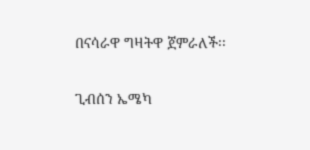በናሳራዋ ግዛትዋ ጀምራለች፡፡

ጊብሰን ኤሜካ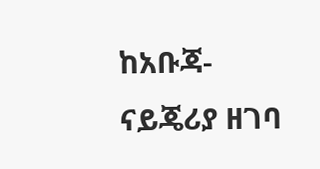ከአቡጃ-ናይጄሪያ ዘገባ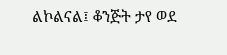ልኮልናል፤ ቆንጅት ታየ ወደ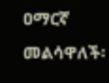ዐማርኛ መልሳዋለች፡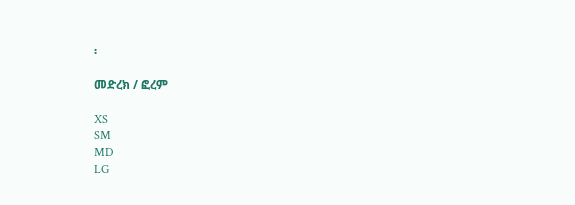፡

መድረክ / ፎረም

XS
SM
MD
LG